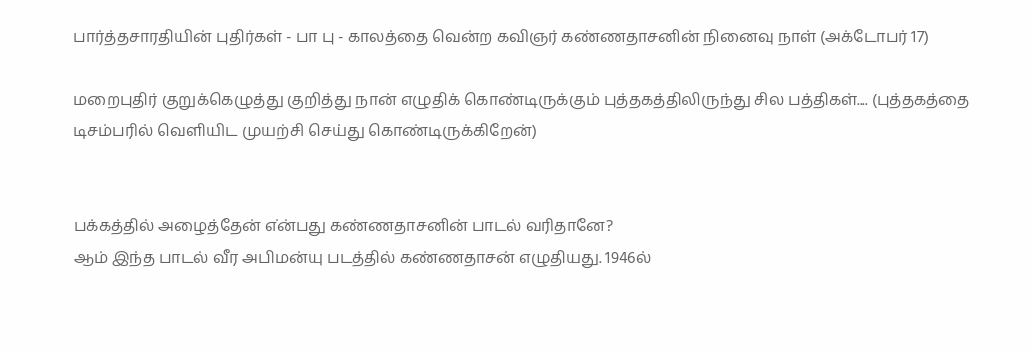பார்த்தசாரதியின் புதிர்கள் - பா பு - காலத்தை வென்ற கவிஞர் கண்ணதாசனின் நினைவு நாள் (அக்டோபர் 17)

மறைபுதிர் குறுக்கெழுத்து குறித்து நான் எழுதிக் கொண்டிருக்கும் புத்தகத்திலிருந்து சில பத்திகள்.... (புத்தகத்தை டிசம்பரில் வெளியிட முயற்சி செய்து கொண்டிருக்கிறேன்)


பக்கத்தில் அழைத்தேன் எ்ன்பது கண்ணதாசனின் பாடல் வரிதானே?
ஆம் இந்த பாடல் வீர அபிமன்யு படத்தில் கண்ணதாசன் எழுதியது. 1946ல்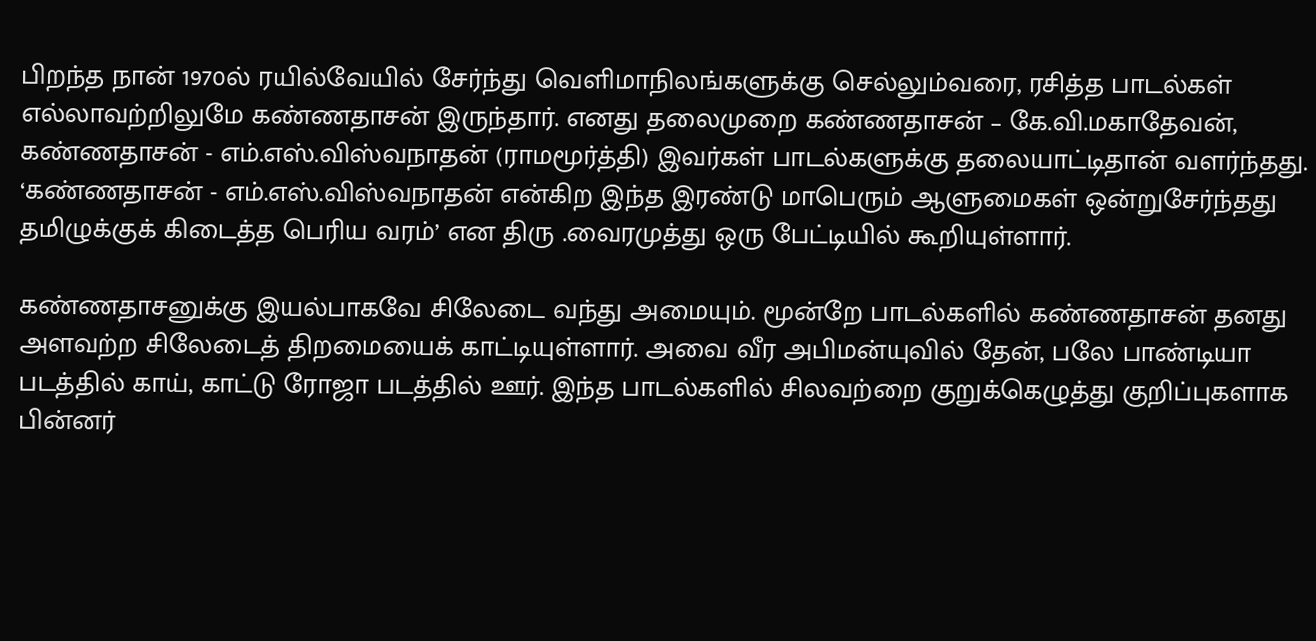பிறந்த நான் 1970ல் ரயில்வேயில் சேர்ந்து வெளிமாநிலங்களுக்கு செல்லும்வரை, ரசித்த பாடல்கள் எல்லாவற்றிலுமே கண்ணதாசன் இருந்தார். எனது தலைமுறை கண்ணதாசன் – கே.வி.மகாதேவன், கண்ணதாசன் - எம்.எஸ்.விஸ்வநாதன் (ராமமூர்த்தி) இவர்கள் பாடல்களுக்கு தலையாட்டிதான் வளர்ந்தது. ‘கண்ணதாசன் - எம்.எஸ்.விஸ்வநாதன் என்கிற இந்த இரண்டு மாபெரும் ஆளுமைகள் ஒன்றுசேர்ந்தது தமிழுக்குக் கிடைத்த பெரிய வரம்’ என திரு .வைரமுத்து ஒரு பேட்டியில் கூறியுள்ளார்.

கண்ணதாசனுக்கு இயல்பாகவே சிலேடை வந்து அமையும். மூன்றே பாடல்களில் கண்ணதாசன் தனது அளவற்ற சிலேடைத் திறமையைக் காட்டியுள்ளார். அவை வீர அபிமன்யுவில் தேன், பலே பாண்டியா படத்தில் காய், காட்டு ரோஜா படத்தில் ஊர். இந்த பாடல்களில் சிலவற்றை குறுக்கெழுத்து குறிப்புகளாக பின்னர்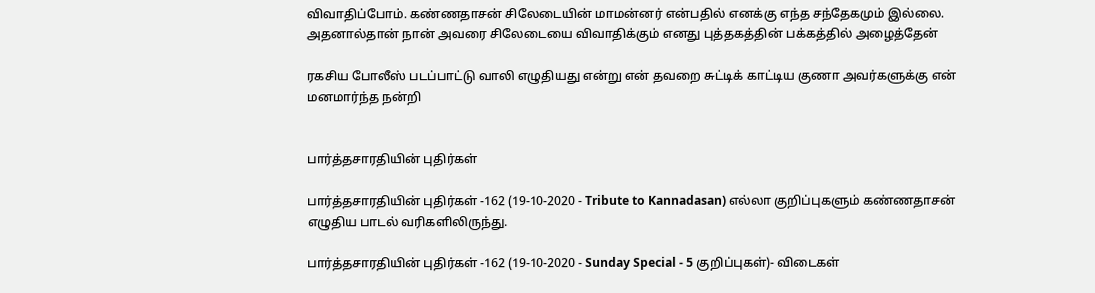விவாதிப்போம். கண்ணதாசன் சிலேடையின் மாமன்னர் என்பதில் எனக்கு எந்த சந்தேகமும் இல்லை. அதனால்தான் நான் அவரை சிலேடையை விவாதிக்கும் எனது புத்தகத்தின் பக்கத்தில் அழைத்தேன்

ரகசிய போலீஸ் படப்பாட்டு வாலி எழுதியது என்று என் தவறை சுட்டிக் காட்டிய குணா அவர்களுக்கு என் மனமார்ந்த நன்றி


பார்த்தசாரதியின் புதிர்கள்

பார்த்தசாரதியின் புதிர்கள் -162 (19-10-2020 - Tribute to Kannadasan) எல்லா குறிப்புகளும் கண்ணதாசன் எழுதிய பாடல் வரிகளிலிருந்து.

பார்த்தசாரதியின் புதிர்கள் -162 (19-10-2020 - Sunday Special - 5 குறிப்புகள்)- விடைகள்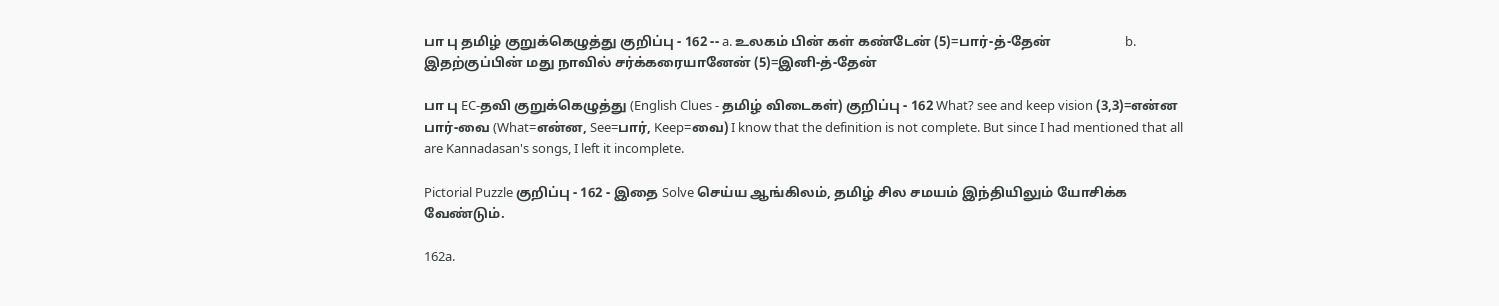பா பு தமிழ் குறுக்கெழுத்து குறிப்பு - 162 -- a. உலகம் பின் கள் கண்டேன் (5)=பார்-த்-தேன்                      b. இதற்குப்பின் மது நாவில் சர்க்கரையானேன் (5)=இனி-த்-தேன்

பா பு EC-தவி குறுக்கெழுத்து (English Clues - தமிழ் விடைகள்) குறிப்பு - 162 What? see and keep vision (3,3)=என்ன பார்-வை (What=என்ன, See=பார், Keep=வை) I know that the definition is not complete. But since I had mentioned that all are Kannadasan's songs, I left it incomplete.

Pictorial Puzzle குறிப்பு - 162 - இதை Solve செய்ய ஆங்கிலம், தமிழ் சில சமயம் இந்தியிலும் யோசிக்க வேண்டும்.

162a.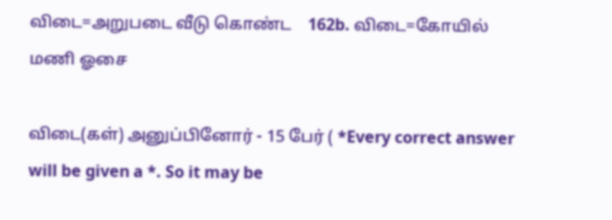விடை=அறுபடை வீடு கொண்ட    162b. விடை=கோயில் மணி ஓசை

விடை(கள்) அனுப்பினோர் - 15 பேர் ( *Every correct answer will be given a *. So it may be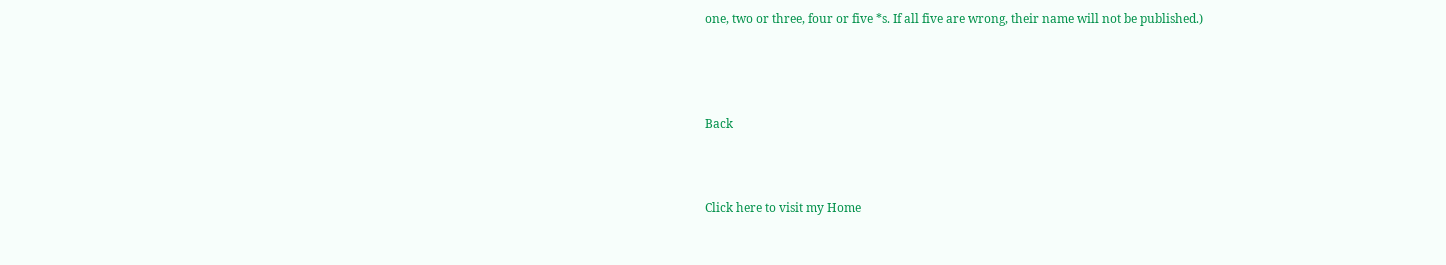one, two or three, four or five *s. If all five are wrong, their name will not be published.)




Back



Click here to visit my Home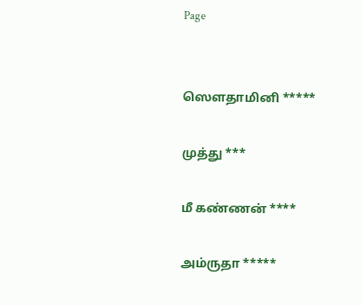Page


ஸௌதாமினி *****

முத்து ***

மீ கண்ணன் ****

அம்ருதா *****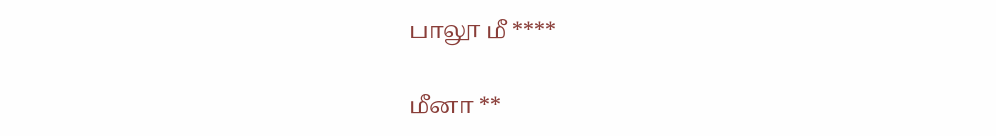பாலூ மீ ****

மீனா **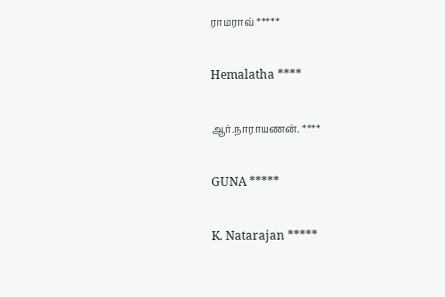ராமராவ் *****

Hemalatha ****

ஆர்.நாராயணன். ****

GUNA *****

K. Natarajan *****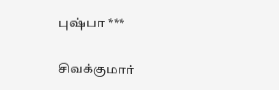புஷ்பா ***

சிவக்குமார்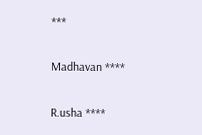***

Madhavan ****

R.usha ****